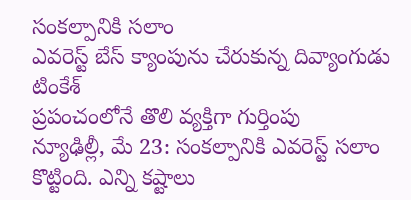సంకల్పానికి సలాం
ఎవరెస్ట్ బేస్ క్యాంపును చేరుకున్న దివ్యాంగుడు టింకేశ్
ప్రపంచంలోనే తొలి వ్యక్తిగా గుర్తింపు
న్యూఢిల్లీ, మే 23: సంకల్పానికి ఎవరెస్ట్ సలాం కొట్టింది. ఎన్ని కష్టాలు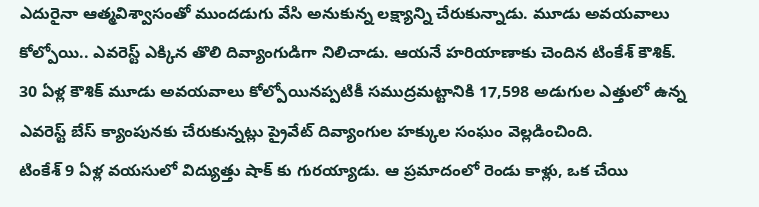ఎదురైనా ఆత్మవిశ్వాసంతో ముందడుగు వేసి అనుకున్న లక్ష్యాన్ని చేరుకున్నాడు. మూడు అవయవాలు కోల్పోయి.. ఎవరెస్ట్ ఎక్కిన తొలి దివ్యాంగుడిగా నిలిచాడు. ఆయనే హరియాణాకు చెందిన టింకేశ్ కౌశిక్. 30 ఏళ్ల కౌశిక్ మూడు అవయవాలు కోల్పోయినప్పటికీ సముద్రమట్టానికి 17,598 అడుగుల ఎత్తులో ఉన్న ఎవరెస్ట్ బేస్ క్యాంపునకు చేరుకున్నట్లు ప్రైవేట్ దివ్యాంగుల హక్కుల సంఘం వెల్లడించింది.
టింకేశ్ 9 ఏళ్ల వయసులో విద్యుత్తు షాక్ కు గురయ్యాడు. ఆ ప్రమాదంలో రెండు కాళ్లు, ఒక చేయి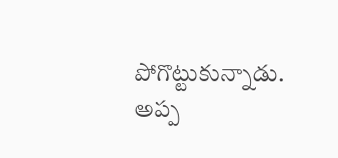పోగొట్టుకున్నాడు. అప్ప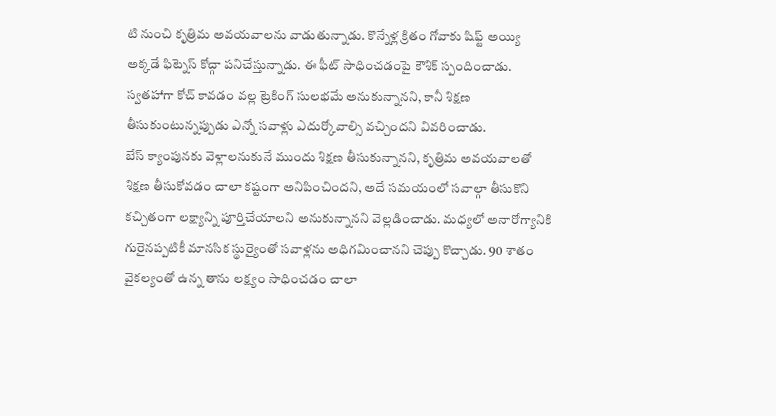టి నుంచి కృత్రిమ అవయవాలను వాడుతున్నాడు. కొన్నేళ్ల క్రితం గోవాకు షిఫ్ట్ అయ్యి అక్కడే ఫిట్నెస్ కోచ్గా పనిచేస్తున్నాడు. ఈ ఫీట్ సాధించడంపై కౌశిక్ స్పందించాడు. స్వతహాగా కోచ్ కావడం వల్ల ట్రెకింగ్ సులభమే అనుకున్నానని, కానీ శిక్షణ తీసుకుంటున్నప్పుడు ఎన్నో సవాళ్లు ఎదుర్కోవాల్సి వచ్చిందని వివరించాడు.
బేస్ క్యాంపునకు వెళ్లాలనుకునే ముందు శిక్షణ తీసుకున్నానని, కృత్రిమ అవయవాలతో శిక్షణ తీసుకోవడం చాలా కష్టంగా అనిపించిందని, అదే సమయంలో సవాల్గా తీసుకొని కచ్చితంగా లక్ష్యాన్ని పూర్తిచేయాలని అనుకున్నానని వెల్లడించాడు. మధ్యలో అనారోగ్యానికి గురైనప్పటికీ మానసిక స్థుర్యైంతో సవాళ్లను అధిగమించానని చెప్పు కొచ్చాడు. 90 శాతం వైకల్యంతో ఉన్న తాను లక్ష్యం సాధించడం చాలా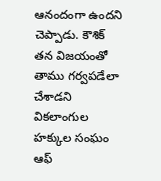ఆనందంగా ఉందని చెప్పాడు. కౌశిక్ తన విజయంతో తాము గర్వపడేలా చేశాడని వికలాంగుల హక్కుల సంఘం ఆఫ్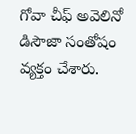గోవా చీఫ్ అవెలినో డిసౌజా సంతోషం వ్యక్తం చేశారు.